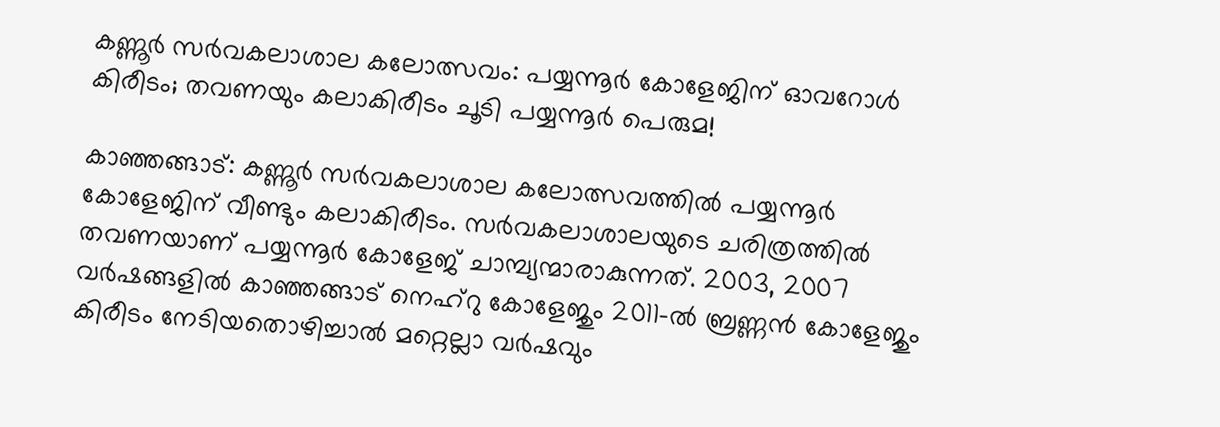കണ്ണൂർ സർവകലാശാല കലോത്സവം: പയ്യന്നൂർ കോളേജിന് ഓവറോൾ കിരീടം; തവണയും കലാകിരീടം ചൂടി പയ്യന്നൂർ പെരുമ!

കാഞ്ഞങ്ങാട്: കണ്ണൂർ സർവകലാശാല കലോത്സവത്തിൽ പയ്യന്നൂർ കോളേജിന് വീണ്ടും കലാകിരീടം. സർവകലാശാലയുടെ ചരിത്രത്തിൽ തവണയാണ് പയ്യന്നൂർ കോളേജ് ചാമ്പ്യന്മാരാകുന്നത്. 2003, 2007 വർഷങ്ങളിൽ കാഞ്ഞങ്ങാട് നെഹ്റു കോളേജും 2011-ൽ ബ്രണ്ണൻ കോളേജും കിരീടം നേടിയതൊഴിച്ചാൽ മറ്റെല്ലാ വർഷവും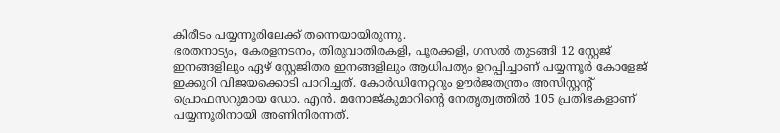കിരീടം പയ്യന്നൂരിലേക്ക് തന്നെയായിരുന്നു.
ഭരതനാട്യം, കേരളനടനം, തിരുവാതിരകളി, പൂരക്കളി, ഗസൽ തുടങ്ങി 12 സ്റ്റേജ് ഇനങ്ങളിലും ഏഴ് സ്റ്റേജിതര ഇനങ്ങളിലും ആധിപത്യം ഉറപ്പിച്ചാണ് പയ്യന്നൂർ കോളേജ് ഇക്കുറി വിജയക്കൊടി പാറിച്ചത്. കോർഡിനേറ്ററും ഊർജതന്ത്രം അസിസ്റ്റന്റ് പ്രൊഫസറുമായ ഡോ. എൻ. മനോജ്കുമാറിന്റെ നേതൃത്വത്തിൽ 105 പ്രതിഭകളാണ് പയ്യന്നൂരിനായി അണിനിരന്നത്.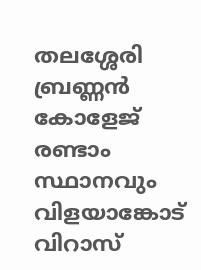തലശ്ശേരി ബ്രണ്ണൻ കോളേജ് രണ്ടാം സ്ഥാനവും വിളയാങ്കോട് വിറാസ്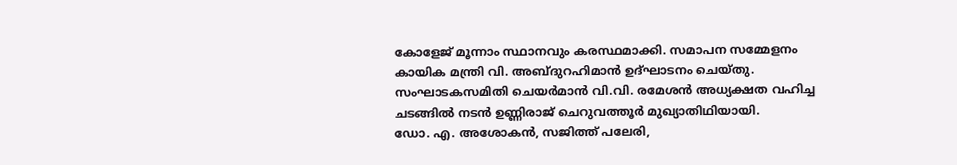കോളേജ് മൂന്നാം സ്ഥാനവും കരസ്ഥമാക്കി. സമാപന സമ്മേളനം കായിക മന്ത്രി വി. അബ്ദുറഹിമാൻ ഉദ്ഘാടനം ചെയ്തു. സംഘാടകസമിതി ചെയർമാൻ വി.വി. രമേശൻ അധ്യക്ഷത വഹിച്ച ചടങ്ങിൽ നടൻ ഉണ്ണിരാജ് ചെറുവത്തൂർ മുഖ്യാതിഥിയായി.
ഡോ. എ. അശോകൻ, സജിത്ത് പലേരി,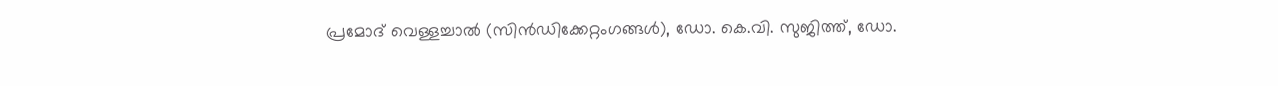പ്രമോദ് വെള്ളച്ചാൽ (സിൻഡിക്കേറ്റംഗങ്ങൾ), ഡോ. കെ.വി. സുജിത്ത്, ഡോ.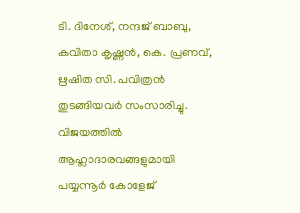ടി. ദിനേശ്, നന്ദജ് ബാബു, കവിതാ കൃഷ്ണൻ, കെ. പ്രണവ്, ഋഷിത സി. പവിത്രൻ തുടങ്ങിയവർ സംസാരിച്ചു. വിജയത്തിൽ ആഹ്ലാദാരവങ്ങളുമായി പയ്യന്നൂർ കോളേജ്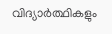വിദ്യാർത്ഥികളും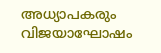അധ്യാപകരും വിജയാഘോഷം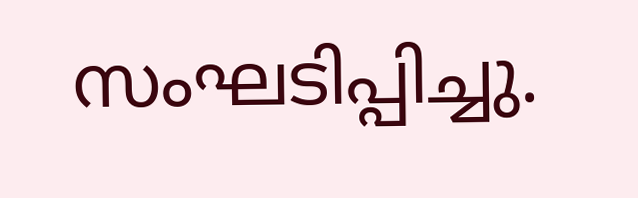സംഘടിപ്പിച്ചു.